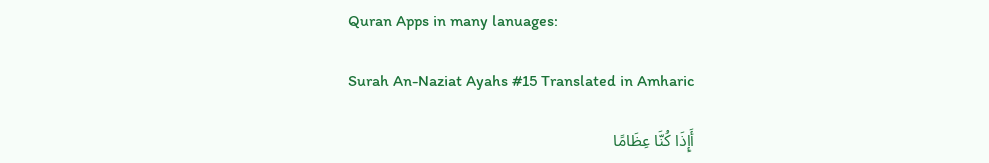Quran Apps in many lanuages:

Surah An-Naziat Ayahs #15 Translated in Amharic

أَإِذَا كُنَّا عِظَامًا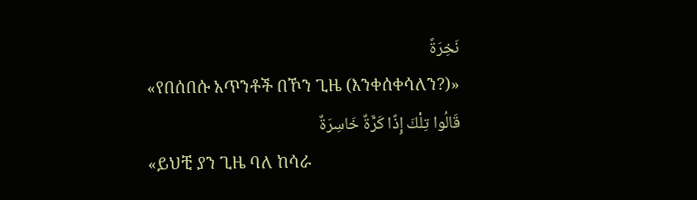نَخِرَةً
«የበሰበሱ አጥንቶች በኾን ጊዜ (እንቀሰቀሳለን?)»
قَالُوا تِلْكَ إِذًا كَرَّةٌ خَاسِرَةٌ
«ይህቺ ያን ጊዜ ባለ ከሳራ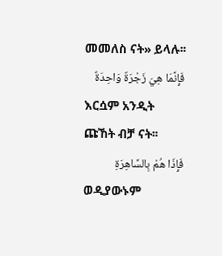መመለስ ናት» ይላሉ፡፡
فَإِنَّمَا هِيَ زَجْرَةٌ وَاحِدَةٌ
እርሷም አንዲት ጩኸት ብቻ ናት፡፡
فَإِذَا هُمْ بِالسَّاهِرَةِ
ወዲያውኑም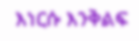እነርሱ እንቅልፍ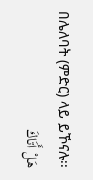በሌለባት (ምድር) ላይ ይኾናሉ፡፡
هَلْ أَتَاكَ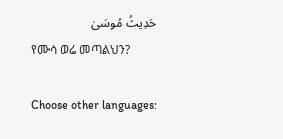حَدِيثُ مُوسَىٰ
የሙሳ ወሬ መጣልህን?

Choose other languages: